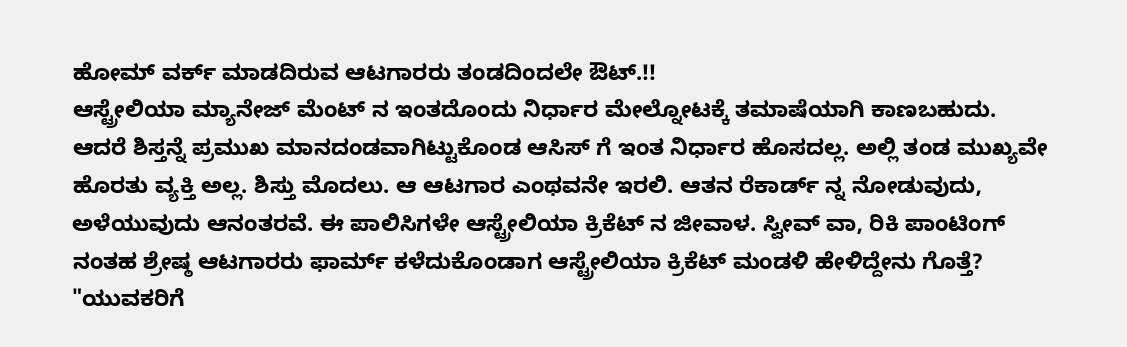ಹೋಮ್ ವರ್ಕ್ ಮಾಡದಿರುವ ಆಟಗಾರರು ತಂಡದಿಂದಲೇ ಔಟ್.!!
ಆಸ್ಟ್ರೇಲಿಯಾ ಮ್ಯಾನೇಜ್ ಮೆಂಟ್ ನ ಇಂತದೊಂದು ನಿರ್ಧಾರ ಮೇಲ್ನೋಟಕ್ಕೆ ತಮಾಷೆಯಾಗಿ ಕಾಣಬಹುದು. ಆದರೆ ಶಿಸ್ತನ್ನೆ ಪ್ರಮುಖ ಮಾನದಂಡವಾಗಿಟ್ಟುಕೊಂಡ ಆಸಿಸ್ ಗೆ ಇಂತ ನಿರ್ಧಾರ ಹೊಸದಲ್ಲ. ಅಲ್ಲಿ ತಂಡ ಮುಖ್ಯವೇ ಹೊರತು ವ್ಯಕ್ತಿ ಅಲ್ಲ. ಶಿಸ್ತು ಮೊದಲು. ಆ ಆಟಗಾರ ಎಂಥವನೇ ಇರಲಿ. ಆತನ ರೆಕಾರ್ಡ್ ನ್ನ ನೋಡುವುದು, ಅಳೆಯುವುದು ಆನಂತರವೆ. ಈ ಪಾಲಿಸಿಗಳೇ ಆಸ್ಟ್ರೇಲಿಯಾ ಕ್ರಿಕೆಟ್ ನ ಜೀವಾಳ. ಸ್ವೀವ್ ವಾ, ರಿಕಿ ಪಾಂಟಿಂಗ್ ನಂತಹ ಶ್ರೇಷ್ಠ ಆಟಗಾರರು ಫಾರ್ಮ್ ಕಳೆದುಕೊಂಡಾಗ ಆಸ್ಟ್ರೇಲಿಯಾ ಕ್ರಿಕೆಟ್ ಮಂಡಳಿ ಹೇಳಿದ್ದೇನು ಗೊತ್ತೆ? "ಯುವಕರಿಗೆ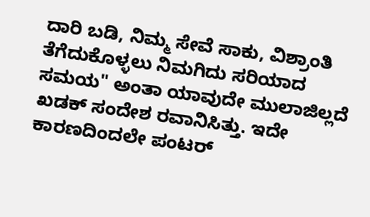ದಾರಿ ಬಡಿ, ನಿಮ್ಮ ಸೇವೆ ಸಾಕು, ವಿಶ್ರಾಂತಿ ತೆಗೆದುಕೊಳ್ಳಲು ನಿಮಗಿದು ಸರಿಯಾದ ಸಮಯ" ಅಂತಾ ಯಾವುದೇ ಮುಲಾಜಿಲ್ಲದೆ ಖಡಕ್ ಸಂದೇಶ ರವಾನಿಸಿತ್ತು. ಇದೇ ಕಾರಣದಿಂದಲೇ ಪಂಟರ್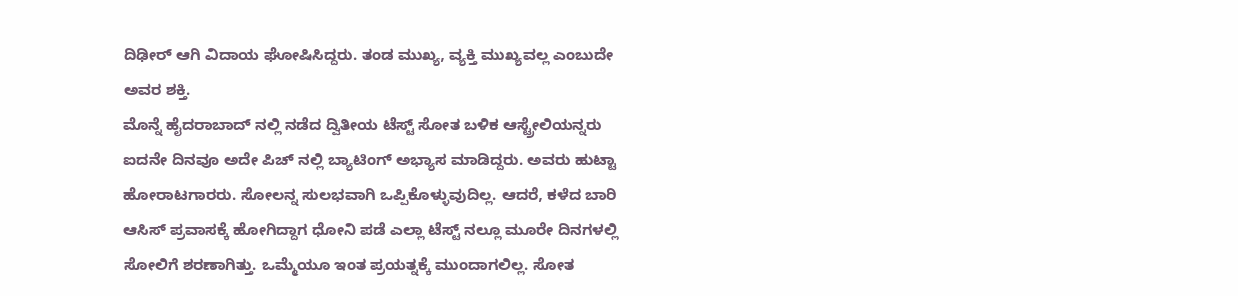ದಿಢೀರ್ ಆಗಿ ವಿದಾಯ ಘೋಷಿಸಿದ್ದರು. ತಂಡ ಮುಖ್ಯ, ವ್ಯಕ್ತಿ ಮುಖ್ಯವಲ್ಲ ಎಂಬುದೇ ಅವರ ಶಕ್ತಿ.
ಮೊನ್ನೆ ಹೈದರಾಬಾದ್ ನಲ್ಲಿ ನಡೆದ ದ್ವಿತೀಯ ಟೆಸ್ಟ್ ಸೋತ ಬಳಿಕ ಆಸ್ಟ್ರೇಲಿಯನ್ನರು ಐದನೇ ದಿನವೂ ಅದೇ ಪಿಚ್ ನಲ್ಲಿ ಬ್ಯಾಟಿಂಗ್ ಅಭ್ಯಾಸ ಮಾಡಿದ್ದರು. ಅವರು ಹುಟ್ಟಾ ಹೋರಾಟಗಾರರು. ಸೋಲನ್ನ ಸುಲಭವಾಗಿ ಒಪ್ಪಿಕೊಳ್ಳುವುದಿಲ್ಲ. ಆದರೆ, ಕಳೆದ ಬಾರಿ ಆಸಿಸ್ ಪ್ರವಾಸಕ್ಕೆ ಹೋಗಿದ್ದಾಗ ಧೋನಿ ಪಡೆ ಎಲ್ಲಾ ಟೆಸ್ಟ್ ನಲ್ಲೂ ಮೂರೇ ದಿನಗಳಲ್ಲಿ ಸೋಲಿಗೆ ಶರಣಾಗಿತ್ತು. ಒಮ್ಮೆಯೂ ಇಂತ ಪ್ರಯತ್ನಕ್ಕೆ ಮುಂದಾಗಲಿಲ್ಲ. ಸೋತ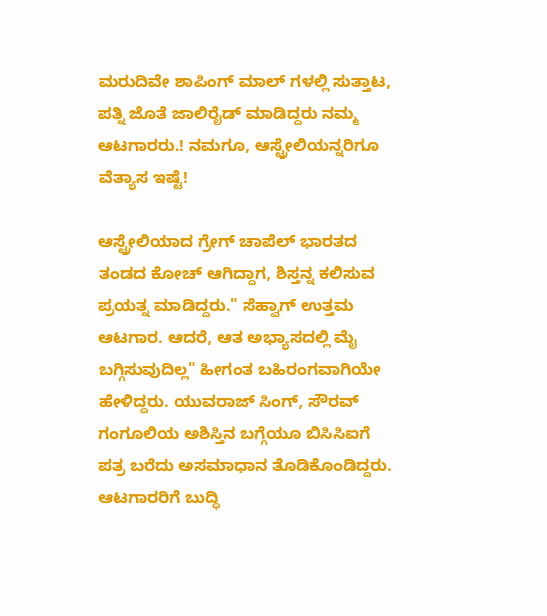ಮರುದಿವೇ ಶಾಪಿಂಗ್ ಮಾಲ್ ಗಳಲ್ಲಿ ಸುತ್ತಾಟ, ಪತ್ನಿ ಜೊತೆ ಜಾಲಿರೈಡ್ ಮಾಡಿದ್ದರು ನಮ್ಮ ಆಟಗಾರರು.! ನಮಗೂ, ಆಸ್ಟ್ರೇಲಿಯನ್ನರಿಗೂ ವೆತ್ಯಾಸ ಇಷ್ಟೆ!

ಆಸ್ಟ್ರೇಲಿಯಾದ ಗ್ರೇಗ್ ಚಾಪೆಲ್ ಭಾರತದ ತಂಡದ ಕೋಚ್ ಆಗಿದ್ದಾಗ, ಶಿಸ್ತನ್ನ ಕಲಿಸುವ ಪ್ರಯತ್ನ ಮಾಡಿದ್ದರು." ಸೆಹ್ವಾಗ್ ಉತ್ತಮ ಆಟಗಾರ. ಆದರೆ, ಆತ ಅಭ್ಯಾಸದಲ್ಲಿ ಮೈ ಬಗ್ಗಿಸುವುದಿಲ್ಲ" ಹೀಗಂತ ಬಹಿರಂಗವಾಗಿಯೇ ಹೇಳಿದ್ದರು. ಯುವರಾಜ್ ಸಿಂಗ್, ಸೌರವ್ ಗಂಗೂಲಿಯ ಅಶಿಸ್ತಿನ ಬಗ್ಗೆಯೂ ಬಿಸಿಸಿಐಗೆ ಪತ್ರ ಬರೆದು ಅಸಮಾಧಾನ ತೊಡಿಕೊಂಡಿದ್ದರು. ಆಟಗಾರರಿಗೆ ಬುದ್ಧಿ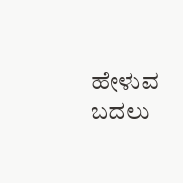ಹೇಳುವ ಬದಲು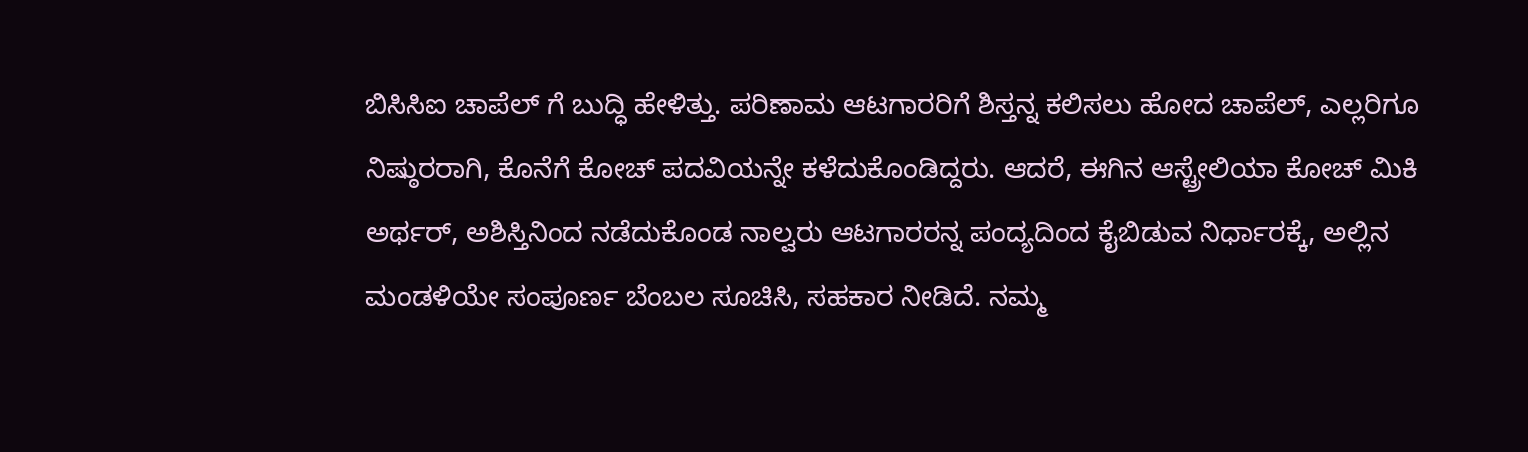ಬಿಸಿಸಿಐ ಚಾಪೆಲ್ ಗೆ ಬುದ್ಧಿ ಹೇಳಿತ್ತು. ಪರಿಣಾಮ ಆಟಗಾರರಿಗೆ ಶಿಸ್ತನ್ನ ಕಲಿಸಲು ಹೋದ ಚಾಪೆಲ್, ಎಲ್ಲರಿಗೂ ನಿಷ್ಠುರರಾಗಿ, ಕೊನೆಗೆ ಕೋಚ್ ಪದವಿಯನ್ನೇ ಕಳೆದುಕೊಂಡಿದ್ದರು. ಆದರೆ, ಈಗಿನ ಆಸ್ಟ್ರೇಲಿಯಾ ಕೋಚ್ ಮಿಕಿ ಅರ್ಥರ್, ಅಶಿಸ್ತಿನಿಂದ ನಡೆದುಕೊಂಡ ನಾಲ್ವರು ಆಟಗಾರರನ್ನ ಪಂದ್ಯದಿಂದ ಕೈಬಿಡುವ ನಿರ್ಧಾರಕ್ಕೆ, ಅಲ್ಲಿನ ಮಂಡಳಿಯೇ ಸಂಪೂರ್ಣ ಬೆಂಬಲ ಸೂಚಿಸಿ, ಸಹಕಾರ ನೀಡಿದೆ. ನಮ್ಮ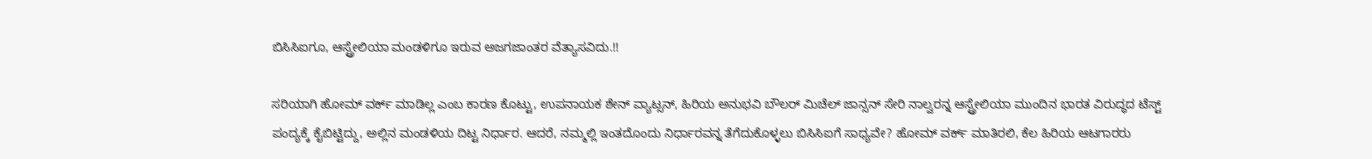ಬಿಸಿಸಿಐಗೂ, ಆಸ್ಟ್ರೇಲಿಯಾ ಮಂಡಳಿಗೂ ಇರುವ ಅಜಗಜಾಂತರ ವೆತ್ಯಾಸವಿದು.!!

ಸರಿಯಾಗಿ ಹೋಮ್ ವರ್ಕ್ ಮಾಡಿಲ್ಲ ಎಂಬ ಕಾರಣ ಕೊಟ್ಟು, ಉಪನಾಯಕ ಶೇನ್ ವ್ಯಾಟ್ಸನ್, ಹಿರಿಯ ಅನುಭವಿ ಬೌಲರ್ ಮಿಚೆಲ್ ಜಾನ್ಸನ್ ಸೇರಿ ನಾಲ್ವರನ್ನ ಆಸ್ಟ್ರೇಲಿಯಾ ಮುಂದಿನ ಭಾರತ ವಿರುದ್ಧದ ಟೆಸ್ಟ್ ಪಂದ್ಯಕ್ಕೆ ಕೈಬಿಟ್ಟಿದ್ದು, ಅಲ್ಲಿನ ಮಂಡಳಿಯ ದಿಟ್ಟ ನಿರ್ಧಾರ. ಆದರೆ, ನಮ್ಮಲ್ಲಿ ಇಂತದೊಂದು ನಿರ್ಧಾರವನ್ನ ತೆಗೆದುಕೊಳ್ಳಲು ಬಿಸಿಸಿಐಗೆ ಸಾಧ್ಯವೇ? ಹೋಮ್ ವರ್ಕ್ ಮಾತಿರಲಿ, ಕೆಲ ಹಿರಿಯ ಆಟಗಾರರು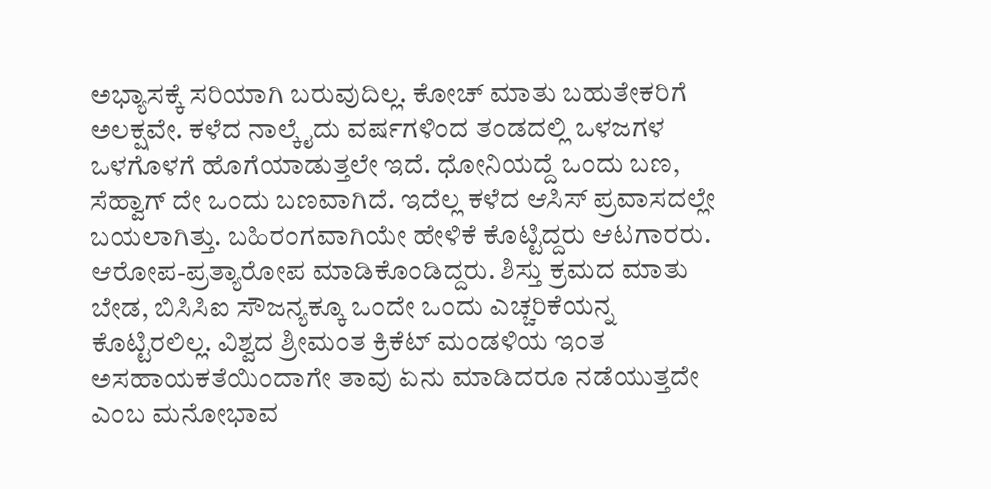ಅಭ್ಯಾಸಕ್ಕೆ ಸರಿಯಾಗಿ ಬರುವುದಿಲ್ಲ. ಕೋಚ್ ಮಾತು ಬಹುತೇಕರಿಗೆ ಅಲಕ್ಷವೇ. ಕಳೆದ ನಾಲ್ಕೈದು ವರ್ಷಗಳಿಂದ ತಂಡದಲ್ಲಿ ಒಳಜಗಳ ಒಳಗೊಳಗೆ ಹೊಗೆಯಾಡುತ್ತಲೇ ಇದೆ. ಧೋನಿಯದ್ದೆ ಒಂದು ಬಣ, ಸೆಹ್ವಾಗ್ ದೇ ಒಂದು ಬಣವಾಗಿದೆ. ಇದೆಲ್ಲ ಕಳೆದ ಆಸಿಸ್ ಪ್ರವಾಸದಲ್ಲೇ ಬಯಲಾಗಿತ್ತು. ಬಹಿರಂಗವಾಗಿಯೇ ಹೇಳಿಕೆ ಕೊಟ್ಟಿದ್ದರು ಆಟಗಾರರು. ಆರೋಪ-ಪ್ರತ್ಯಾರೋಪ ಮಾಡಿಕೊಂಡಿದ್ದರು. ಶಿಸ್ತು ಕ್ರಮದ ಮಾತು ಬೇಡ, ಬಿಸಿಸಿಐ ಸೌಜನ್ಯಕ್ಕೂ ಒಂದೇ ಒಂದು ಎಚ್ಚರಿಕೆಯನ್ನ ಕೊಟ್ಟಿರಲಿಲ್ಲ. ವಿಶ್ವದ ಶ್ರೀಮಂತ ಕ್ರಿಕೆಟ್ ಮಂಡಳಿಯ ಇಂತ ಅಸಹಾಯಕತೆಯಿಂದಾಗೇ ತಾವು ಏನು ಮಾಡಿದರೂ ನಡೆಯುತ್ತದೇ ಎಂಬ ಮನೋಭಾವ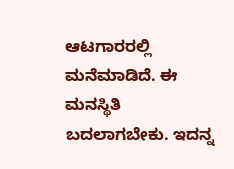ಆಟಗಾರರಲ್ಲಿ ಮನೆಮಾಡಿದೆ. ಈ ಮನಸ್ಥಿತಿ ಬದಲಾಗಬೇಕು. ಇದನ್ನ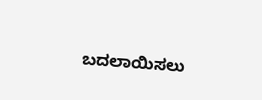ಬದಲಾಯಿಸಲು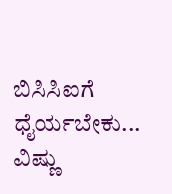ಬಿಸಿಸಿಐಗೆ ಧೈರ್ಯಬೇಕು...
ವಿಷ್ಣು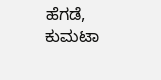ಹೆಗಡೆ, ಕುಮಟಾ